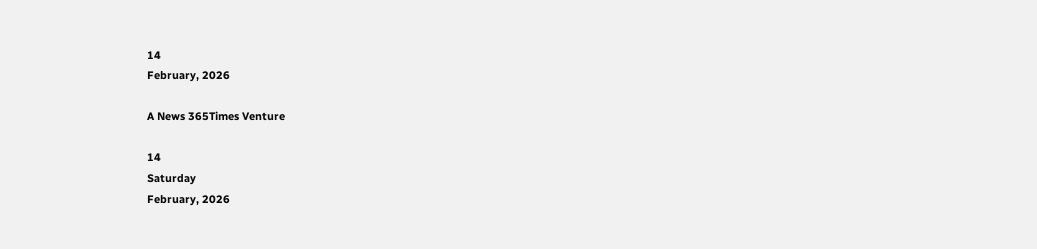14
February, 2026

A News 365Times Venture

14
Saturday
February, 2026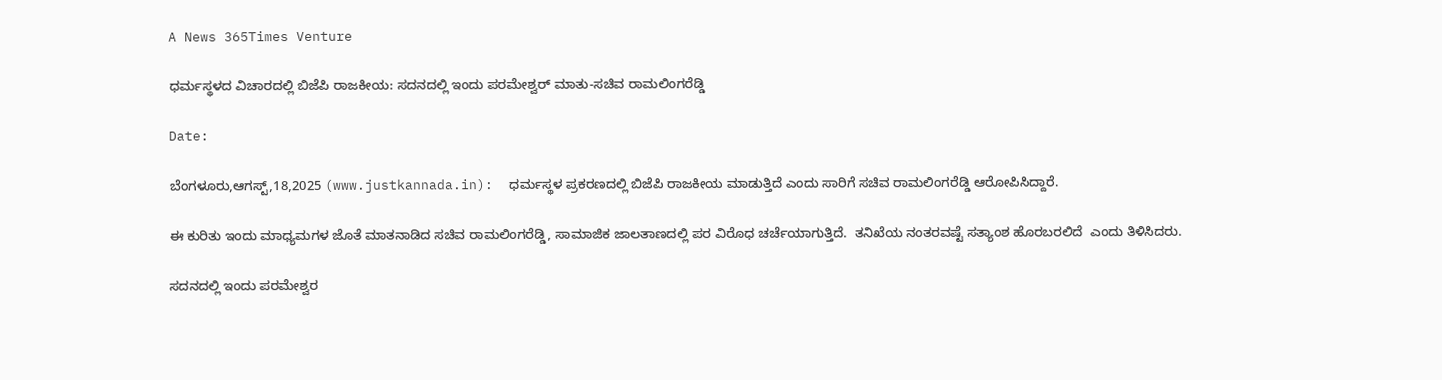A News 365Times Venture

ಧರ್ಮಸ್ಥಳದ ವಿಚಾರದಲ್ಲಿ ಬಿಜೆಪಿ ರಾಜಕೀಯ: ಸದನದಲ್ಲಿ ಇಂದು ಪರಮೇಶ್ವರ್ ಮಾತು-ಸಚಿವ ರಾಮಲಿಂಗರೆಡ್ಡಿ

Date:

ಬೆಂಗಳೂರು,ಆಗಸ್ಟ್,18,2025 (www.justkannada.in):  ಧರ್ಮಸ್ಥಳ ಪ್ರಕರಣದಲ್ಲಿ ಬಿಜೆಪಿ ರಾಜಕೀಯ ಮಾಡುತ್ತಿದೆ ಎಂದು ಸಾರಿಗೆ ಸಚಿವ ರಾಮಲಿಂಗರೆಡ್ಡಿ ಆರೋಪಿಸಿದ್ದಾರೆ.

ಈ ಕುರಿತು ಇಂದು ಮಾಧ್ಯಮಗಳ ಜೊತೆ ಮಾತನಾಡಿದ ಸಚಿವ ರಾಮಲಿಂಗರೆಡ್ಡಿ, ಸಾಮಾಜಿಕ ಜಾಲತಾಣದಲ್ಲಿ ಪರ ವಿರೊಧ ಚರ್ಚೆಯಾಗುತ್ತಿದೆ.  ತನಿಖೆಯ ನಂತರವಷ್ಟೆ ಸತ್ಯಾಂಶ ಹೊರಬರಲಿದೆ  ಎಂದು ತಿಳಿಸಿದರು.

ಸದನದಲ್ಲಿ ಇಂದು ಪರಮೇಶ್ವರ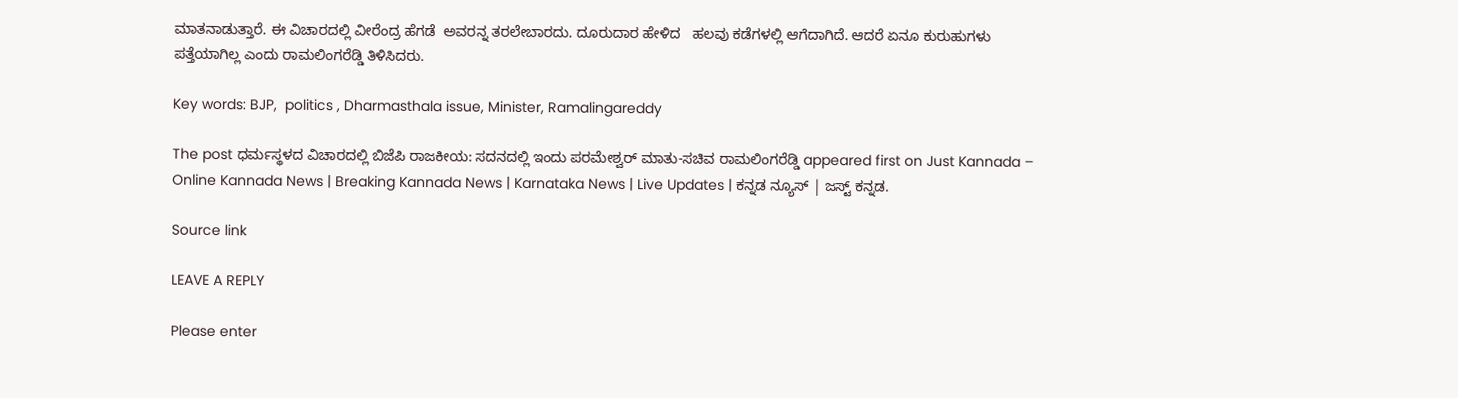ಮಾತನಾಡುತ್ತಾರೆ. ಈ ವಿಚಾರದಲ್ಲಿ ವೀರೆಂದ್ರ ಹೆಗಡೆ  ಅವರನ್ನ ತರಲೇಬಾರದು. ದೂರುದಾರ ಹೇಳಿದ   ಹಲವು ಕಡೆಗಳಲ್ಲಿ ಆಗೆದಾಗಿದೆ. ಆದರೆ ಏನೂ ಕುರುಹುಗಳು ಪತ್ತೆಯಾಗಿಲ್ಲ ಎಂದು ರಾಮಲಿಂಗರೆಡ್ಡಿ ತಿಳಿಸಿದರು.

Key words: BJP,  politics , Dharmasthala issue, Minister, Ramalingareddy

The post ಧರ್ಮಸ್ಥಳದ ವಿಚಾರದಲ್ಲಿ ಬಿಜೆಪಿ ರಾಜಕೀಯ: ಸದನದಲ್ಲಿ ಇಂದು ಪರಮೇಶ್ವರ್ ಮಾತು-ಸಚಿವ ರಾಮಲಿಂಗರೆಡ್ಡಿ appeared first on Just Kannada – Online Kannada News | Breaking Kannada News | Karnataka News | Live Updates | ಕನ್ನಡ ನ್ಯೂಸ್ | ಜಸ್ಟ್ ಕನ್ನಡ.

Source link

LEAVE A REPLY

Please enter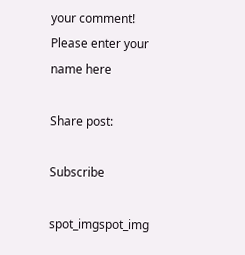your comment!
Please enter your name here

Share post:

Subscribe

spot_imgspot_img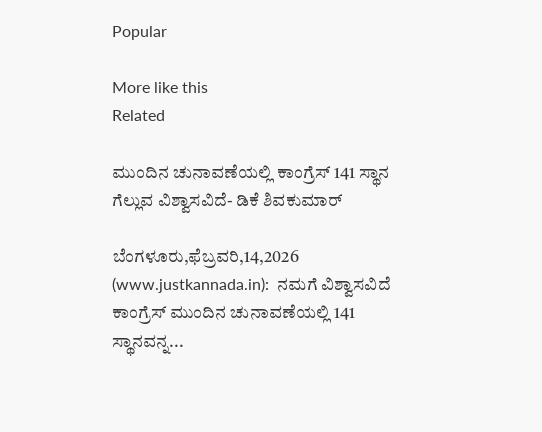Popular

More like this
Related

ಮುಂದಿನ ಚುನಾವಣೆಯಲ್ಲಿ ಕಾಂಗ್ರೆಸ್ 141 ಸ್ಥಾನ ಗೆಲ್ಲುವ ವಿಶ್ವಾಸವಿದೆ- ಡಿಕೆ ಶಿವಕುಮಾರ್

ಬೆಂಗಳೂರು,ಫೆಬ್ರವರಿ,14,2026 (www.justkannada.in):  ನಮಗೆ ವಿಶ್ವಾಸವಿದೆ ಕಾಂಗ್ರೆಸ್ ಮುಂದಿನ ಚುನಾವಣೆಯಲ್ಲಿ 141 ಸ್ಥಾನವನ್ನ...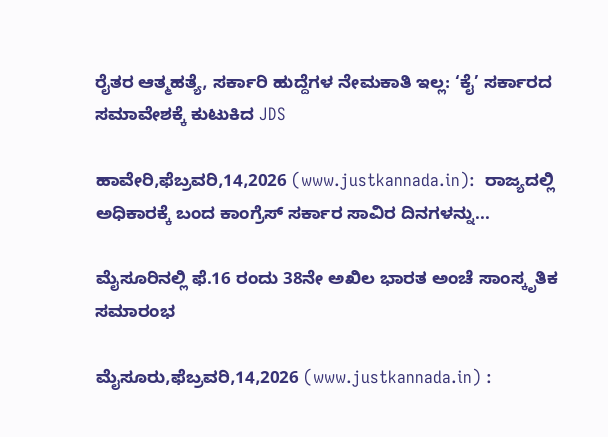ರೈತರ ಆತ್ಮಹತ್ಯೆ, ಸರ್ಕಾರಿ ಹುದ್ದೆಗಳ ನೇಮಕಾತಿ ಇಲ್ಲ: ‘ಕೈ’ ಸರ್ಕಾರದ ಸಮಾವೇಶಕ್ಕೆ ಕುಟುಕಿದ JDS

ಹಾವೇರಿ,ಫೆಬ್ರವರಿ,14,2026 (www.justkannada.in):  ರಾಜ್ಯದಲ್ಲಿ ಅಧಿಕಾರಕ್ಕೆ ಬಂದ ಕಾಂಗ್ರೆಸ್‌ ಸರ್ಕಾರ ಸಾವಿರ ದಿನಗಳನ್ನು...

ಮೈಸೂರಿನಲ್ಲಿ ಫೆ.16 ರಂದು 38ನೇ ಅಖಿಲ ಭಾರತ ಅಂಚೆ ಸಾಂಸ್ಕೃತಿಕ ಸಮಾರಂಭ

ಮೈಸೂರು,ಫೆಬ್ರವರಿ,14,2026 (www.justkannada.in) :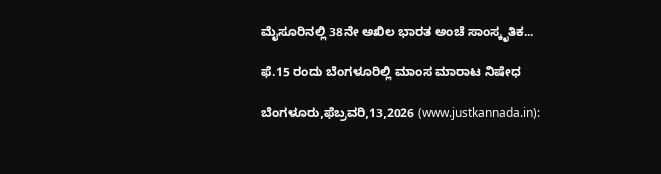ಮೈಸೂರಿನಲ್ಲಿ 38ನೇ ಅಖಿಲ ಭಾರತ ಅಂಚೆ ಸಾಂಸ್ಕೃತಿಕ...

ಫೆ.15 ರಂದು ಬೆಂಗಳೂರಿಲ್ಲಿ ಮಾಂಸ ಮಾರಾಟ ನಿಷೇಧ

ಬೆಂಗಳೂರು,ಫೆಬ್ರವರಿ,13,2026 (www.justkannada.in):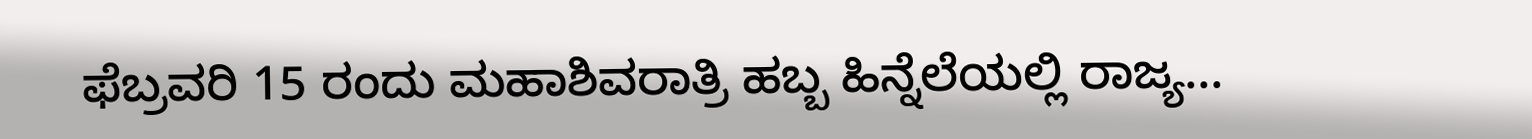ಫೆಬ್ರವರಿ 15 ರಂದು ಮಹಾಶಿವರಾತ್ರಿ ಹಬ್ಬ ಹಿನ್ನೆಲೆಯಲ್ಲಿ ರಾಜ್ಯ...